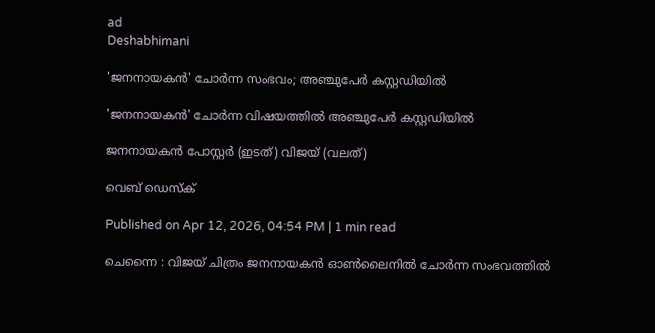ad
Deshabhimani

'ജനനായകൻ' ചോർന്ന സംഭവം; അഞ്ചുപേർ കസ്റ്റഡിയിൽ

'ജനനായകൻ' ചോർന്ന വിഷയത്തിൽ അഞ്ചുപേർ കസ്റ്റഡിയിൽ

ജനനായകൻ പോസ്റ്റർ (ഇടത്) വിജയ് (വലത്)

വെബ് ഡെസ്ക്

Published on Apr 12, 2026, 04:54 PM | 1 min read

ചെന്നൈ : വിജയ് ചിത്രം ജനനായകൻ ഓൺലൈനിൽ ചോർന്ന സംഭവത്തിൽ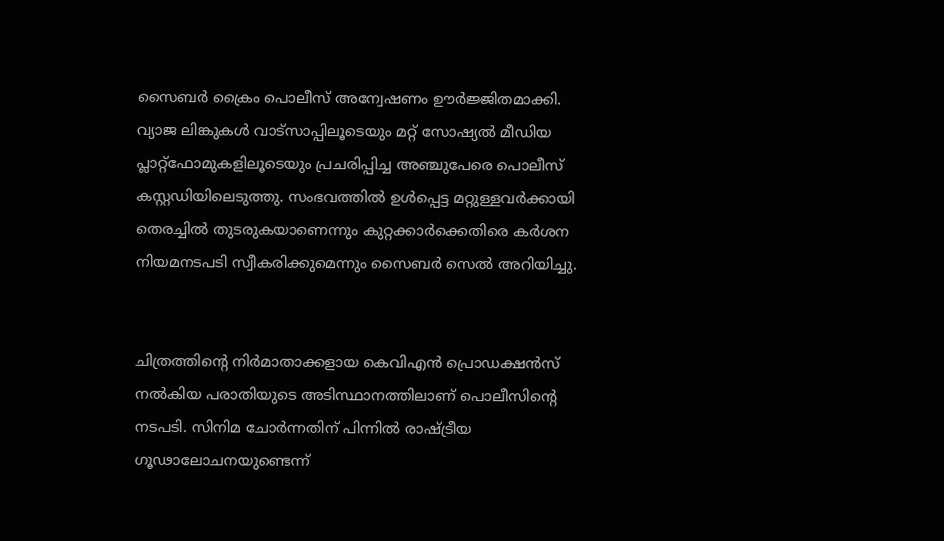സൈബർ ക്രൈം പൊലീസ് അന്വേഷണം ഊർജ്ജിതമാക്കി. വ്യാജ ലിങ്കുകൾ വാട്സാപ്പിലൂടെയും മറ്റ് സോഷ്യൽ മീഡിയ പ്ലാറ്റ്‌ഫോമുകളിലൂടെയും പ്രചരിപ്പിച്ച അഞ്ചുപേരെ പൊലീസ് കസ്റ്റഡിയിലെടുത്തു. സംഭവത്തിൽ ഉൾപ്പെട്ട മറ്റുള്ളവർക്കായി തെരച്ചിൽ തുടരുകയാണെന്നും കുറ്റക്കാർക്കെതിരെ കർശന നിയമനടപടി സ്വീകരിക്കുമെന്നും സൈബർ സെൽ അറിയിച്ചു.


ചിത്രത്തിന്റെ നിർമാതാക്കളായ കെവിഎൻ പ്രൊഡക്ഷൻസ് നൽകിയ പരാതിയുടെ അടിസ്ഥാനത്തിലാണ് പൊലീസിന്റെ നടപടി. സിനിമ ചോർന്നതിന് പിന്നിൽ രാഷ്ട്രീയ ഗൂഢാലോചനയുണ്ടെന്ന്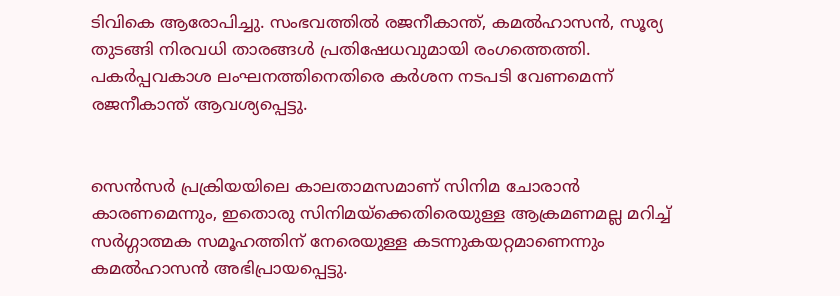ടിവികെ ആരോപിച്ചു. സംഭവത്തിൽ രജനീകാന്ത്, കമൽഹാസൻ, സൂര്യ തുടങ്ങി നിരവധി താരങ്ങള്‍ പ്രതിഷേധവുമായി രംഗത്തെത്തി. പകർപ്പവകാശ ലംഘനത്തിനെതിരെ കർശന നടപടി വേണമെന്ന് രജനീകാന്ത് ആവശ്യപ്പെട്ടു.


സെൻസർ പ്രക്രിയയിലെ കാലതാമസമാണ് സിനിമ ചോരാൻ കാരണമെന്നും, ഇതൊരു സിനിമയ്ക്കെതിരെയുള്ള ആക്രമണമല്ല മറിച്ച് സർഗ്ഗാത്മക സമൂഹത്തിന് നേരെയുള്ള കടന്നുകയറ്റമാണെന്നും കമൽഹാസൻ അഭിപ്രായപ്പെട്ടു.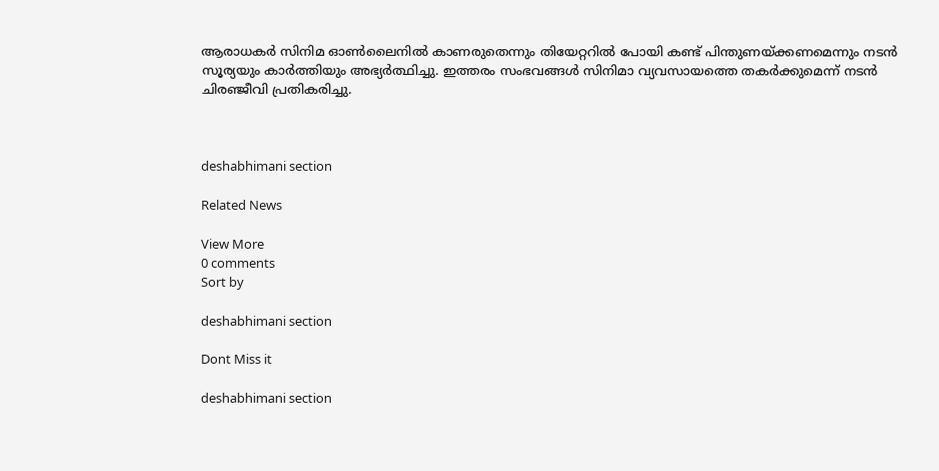ആരാധകർ സിനിമ ഓൺലൈനിൽ കാണരുതെന്നും തിയേറ്ററിൽ പോയി കണ്ട് പിന്തുണയ്ക്കണമെന്നും നടൻ സൂര്യയും കാർത്തിയും അഭ്യർത്ഥിച്ചു. ഇത്തരം സംഭവങ്ങൾ സിനിമാ വ്യവസായത്തെ തകർക്കുമെന്ന് നടൻ ചിരഞ്ജീവി പ്രതികരിച്ചു.



deshabhimani section

Related News

View More
0 comments
Sort by

deshabhimani section

Dont Miss it

deshabhimani section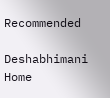Recommended

Deshabhimani
Home